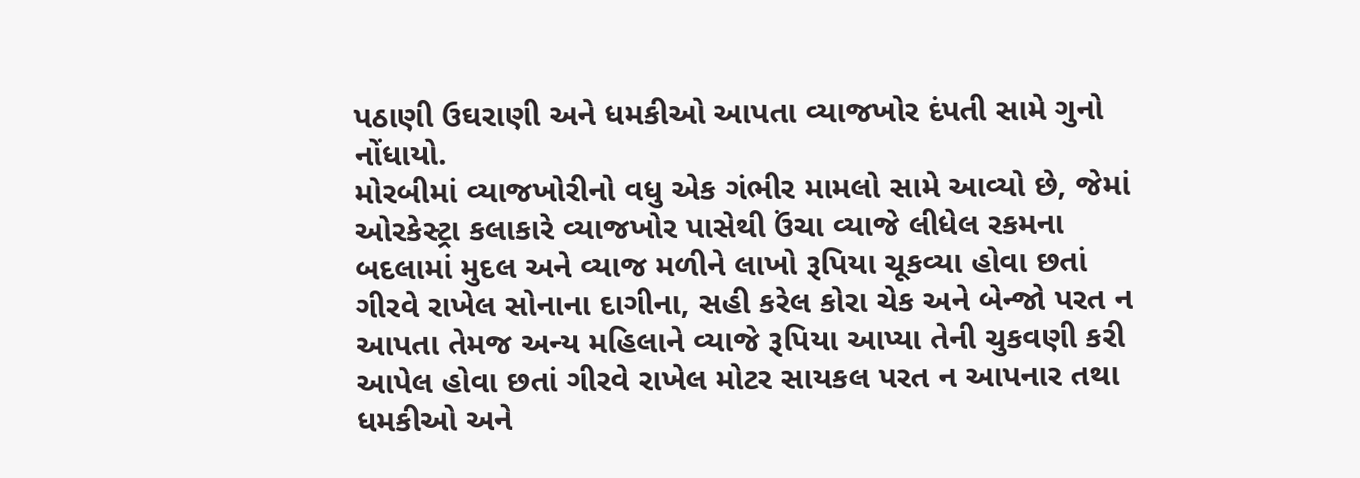પઠાણી ઉઘરાણી અને ધમકીઓ આપતા વ્યાજખોર દંપતી સામે ગુનો નોંધાયો.
મોરબીમાં વ્યાજખોરીનો વધુ એક ગંભીર મામલો સામે આવ્યો છે, જેમાં ઓરકેસ્ટ્રા કલાકારે વ્યાજખોર પાસેથી ઉંચા વ્યાજે લીધેલ રકમના બદલામાં મુદલ અને વ્યાજ મળીને લાખો રૂપિયા ચૂકવ્યા હોવા છતાં ગીરવે રાખેલ સોનાના દાગીના, સહી કરેલ કોરા ચેક અને બેન્જો પરત ન આપતા તેમજ અન્ય મહિલાને વ્યાજે રૂપિયા આપ્યા તેની ચુકવણી કરી આપેલ હોવા છતાં ગીરવે રાખેલ મોટર સાયકલ પરત ન આપનાર તથા ધમકીઓ અને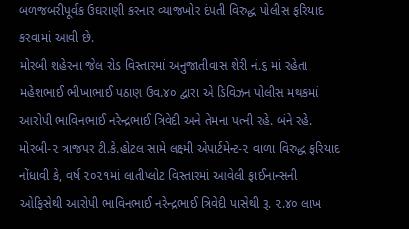બળજબરીપૂર્વક ઉઘરાણી કરનાર વ્યાજખોર દંપતી વિરુદ્ધ પોલીસ ફરિયાદ કરવામાં આવી છે.
મોરબી શહેરના જેલ રોડ વિસ્તારમાં અનુજાતીવાસ શેરી નં.૬ માં રહેતા મહેશભાઈ ભીખાભાઈ પઠાણ ઉવ.૪૦ દ્વારા એ ડિવિઝન પોલીસ મથકમાં આરોપી ભાવિનભાઈ નરેન્દ્રભાઈ ત્રિવેદી અને તેમના પત્ની રહે. બંને રહે. મોરબી-૨ ત્રાજપર ટી.કે.હોટલ સામે લક્ષ્મી એપાર્ટમેન્ટ-૨ વાળા વિરુદ્ધ ફરિયાદ નોંધાવી કે, વર્ષ ૨૦૨૧માં લાતીપ્લોટ વિસ્તારમાં આવેલી ફાઈનાન્સની ઓફિસેથી આરોપી ભાવિનભાઈ નરેન્દ્રભાઈ ત્રિવેદી પાસેથી રૂ. ૨.૪૦ લાખ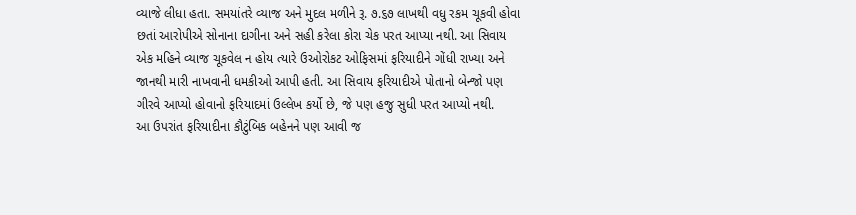વ્યાજે લીધા હતા. સમયાંતરે વ્યાજ અને મુદલ મળીને રૂ. ૭.૬૭ લાખથી વધુ રકમ ચૂકવી હોવા છતાં આરોપીએ સોનાના દાગીના અને સહી કરેલા કોરા ચેક પરત આપ્યા નથી. આ સિવાય એક મહિને વ્યાજ ચૂકવેલ ન હોય ત્યારે ઉઓરોકટ ઓફિસમાં ફરિયાદીને ગોંધી રાખ્યા અને જાનથી મારી નાખવાની ધમકીઓ આપી હતી. આ સિવાય ફરિયાદીએ પોતાનો બેન્જો પણ ગીરવે આપ્યો હોવાનો ફરિયાદમાં ઉલ્લેખ કર્યો છે, જે પણ હજુ સુધી પરત આપ્યો નથી.
આ ઉપરાંત ફરિયાદીના કૌટુંબિક બહેનને પણ આવી જ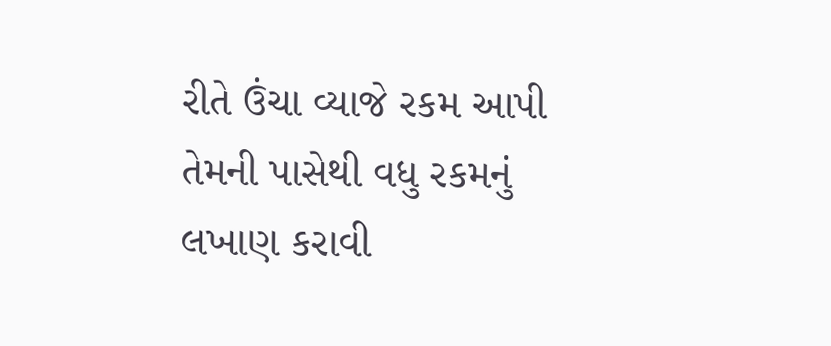રીતે ઉંચા વ્યાજે રકમ આપી તેમની પાસેથી વધુ રકમનું લખાણ કરાવી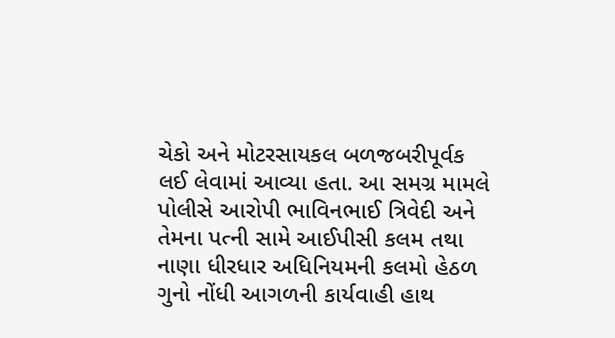ચેકો અને મોટરસાયકલ બળજબરીપૂર્વક લઈ લેવામાં આવ્યા હતા. આ સમગ્ર મામલે પોલીસે આરોપી ભાવિનભાઈ ત્રિવેદી અને તેમના પત્ની સામે આઈપીસી કલમ તથા નાણા ધીરધાર અધિનિયમની કલમો હેઠળ ગુનો નોંધી આગળની કાર્યવાહી હાથ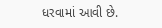ધરવામાં આવી છે.